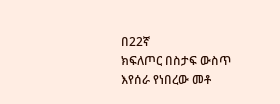በ22ኛ
ክፍለጦር በስታፍ ውስጥ እየሰራ የነበረው መቶ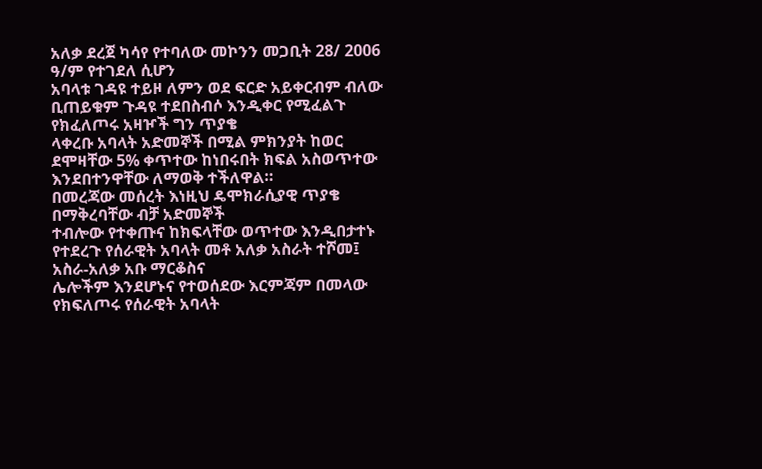አለቃ ደረጀ ካሳየ የተባለው መኮንን መጋቢት 28/ 2006 ዓ/ም የተገደለ ሲሆን
አባላቱ ገዳዩ ተይዞ ለምን ወደ ፍርድ አይቀርብም ብለው ቢጠይቁም ጉዳዩ ተደበስብሶ እንዲቀር የሚፈልጉ የክፈለጦሩ አዛዦች ግን ጥያቄ
ላቀረቡ አባላት አድመኞች በሚል ምክንያት ከወር ደሞዛቸው 5% ቀጥተው ከነበሩበት ክፍል አስወጥተው እንደበተንዋቸው ለማወቅ ተችለዋል።
በመረጃው መሰረት እነዚህ ዴሞክራሲያዊ ጥያቄ በማቅረባቸው ብቻ አድመኞች
ተብሎው የተቀጡና ከክፍላቸው ወጥተው እንዲበታተኑ የተደረጉ የሰራዊት አባላት መቶ አለቃ አስራት ተሾመ፤ አስራ-አለቃ አቡ ማርቆስና
ሌሎችም እንደሆኑና የተወሰደው እርምጃም በመላው የክፍለጦሩ የሰራዊት አባላት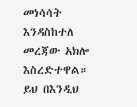መነሳሳት እንዳስከተለ መረጃው አክሎ እስረድተዋል።
ይህ በእንዲህ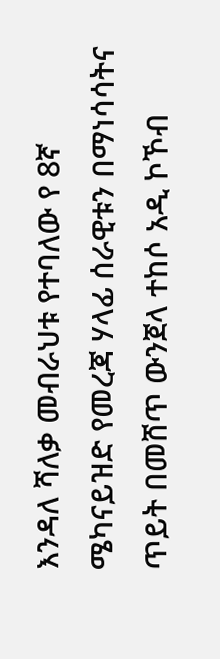እንዳለ ሻለቃ መብራህቱ የተባለው የ 8ኛ
ሜካናይዝድ የመረጃ ሃላፊ ሰራዊቱን በማነሳሳትና ጥይት በመሸጥ ውንጀላ ተከሶ አዲ ኮኾብ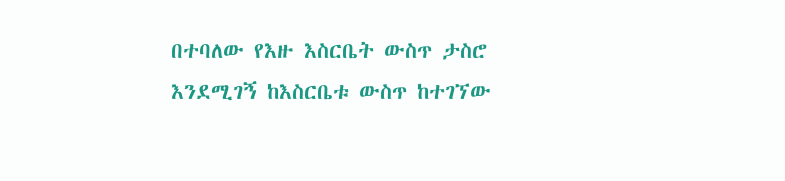በተባለው የእዙ እስርቤት ውስጥ ታስሮ
እንደሚገኝ ከእስርቤቱ ውስጥ ከተገኘው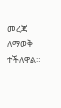መረጃ ለማወቅ ተችለዋል።